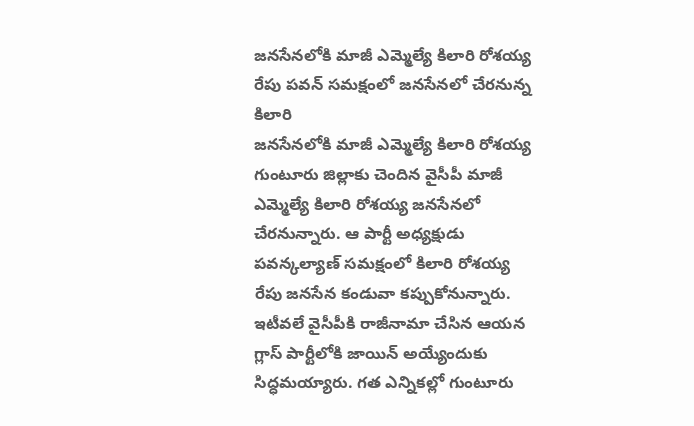జనసేనలోకి మాజీ ఎమ్మెల్యే కిలారి రోశయ్య
రేపు పవన్ సమక్షంలో జనసేనలో చేరనున్న కిలారి
జనసేనలోకి మాజీ ఎమ్మెల్యే కిలారి రోశయ్య
గుంటూరు జిల్లాకు చెందిన వైసీపీ మాజీ ఎమ్మెల్యే కిలారి రోశయ్య జనసేనలో చేరనున్నారు. ఆ పార్టీ అధ్యక్షుడు పవన్కల్యాణ్ సమక్షంలో కిలారి రోశయ్య రేపు జనసేన కండువా కప్పుకోనున్నారు. ఇటీవలే వైసీపీకి రాజీనామా చేసిన ఆయన గ్లాస్ పార్టీలోకి జాయిన్ అయ్యేందుకు సిద్ధమయ్యారు. గత ఎన్నికల్లో గుంటూరు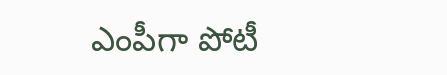ఎంపీగా పోటీ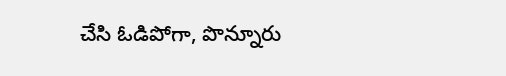చేసి ఓడిపోగా, పొన్నూరు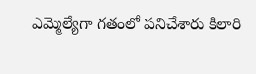ఎమ్మెల్యేగా గతంలో పనిచేశారు కిలారి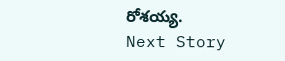రోశయ్య.
Next Story